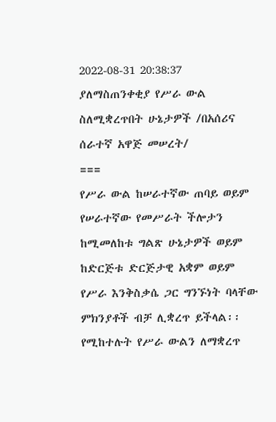2022-08-31 20:38:37
ያለማስጠንቀቂያ የሥራ ውል ስለሚቋረጥበት ሁኔታዎች /በአሰሪና ሰራተኛ አዋጅ መሠረት/
===
የሥራ ውል ከሠራተኛው ጠባይ ወይም የሠራተኛው የመሥራት ችሎታን ከሚመለከቱ ግልጽ ሁኔታዎች ወይም ከድርጅቱ ድርጅታዊ አቋም ወይም የሥራ እንቅስቃሴ ጋር ግንኙነት ባላቸው ምክንያቶች ብቻ ሊቋረጥ ይችላል፡፡
የሚከተሉት የሥራ ውልን ለማቋረጥ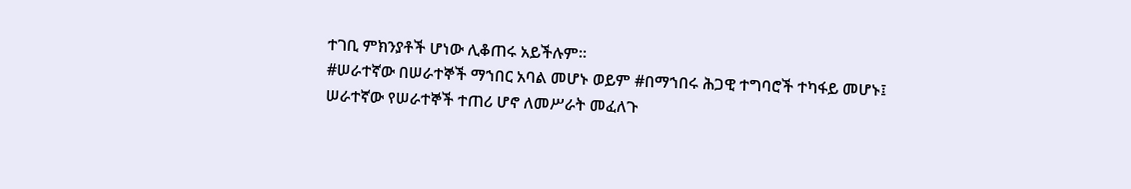ተገቢ ምክንያቶች ሆነው ሊቆጠሩ አይችሉም፡፡
#ሠራተኛው በሠራተኞች ማኀበር አባል መሆኑ ወይም #በማኀበሩ ሕጋዊ ተግባሮች ተካፋይ መሆኑ፤
ሠራተኛው የሠራተኞች ተጠሪ ሆኖ ለመሥራት መፈለጉ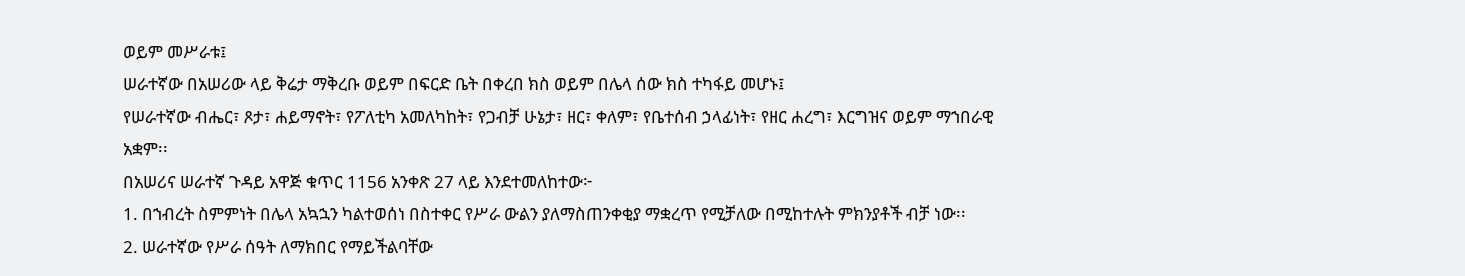ወይም መሥራቱ፤
ሠራተኛው በአሠሪው ላይ ቅሬታ ማቅረቡ ወይም በፍርድ ቤት በቀረበ ክስ ወይም በሌላ ሰው ክስ ተካፋይ መሆኑ፤
የሠራተኛው ብሔር፣ ጾታ፣ ሐይማኖት፣ የፖለቲካ አመለካከት፣ የጋብቻ ሁኔታ፣ ዘር፣ ቀለም፣ የቤተሰብ ኃላፊነት፣ የዘር ሐረግ፣ እርግዝና ወይም ማኀበራዊ አቋም፡፡
በአሠሪና ሠራተኛ ጉዳይ አዋጅ ቁጥር 1156 አንቀጽ 27 ላይ እንደተመለከተው፦
1. በኀብረት ስምምነት በሌላ አኳኋን ካልተወሰነ በስተቀር የሥራ ውልን ያለማስጠንቀቂያ ማቋረጥ የሚቻለው በሚከተሉት ምክንያቶች ብቻ ነው፡፡
2. ሠራተኛው የሥራ ሰዓት ለማክበር የማይችልባቸው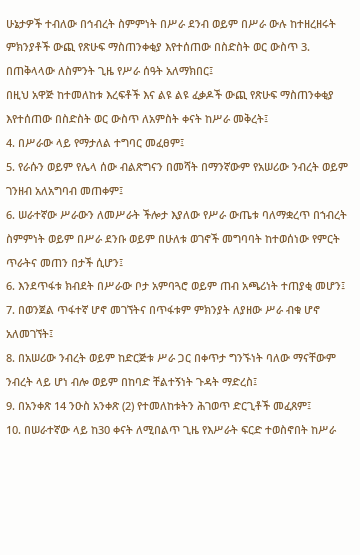ሁኔታዎች ተብለው በኅብረት ስምምነት በሥራ ደንብ ወይም በሥራ ውሉ ከተዘረዘሩት ምክንያቶች ውጪ የጽሁፍ ማስጠንቀቂያ እየተሰጠው በስድስት ወር ውስጥ 3. በጠቅላላው ለስምንት ጊዜ የሥራ ሰዓት አለማክበር፤
በዚህ አዋጅ ከተመለከቱ እረፍቶች እና ልዩ ልዩ ፈቃዶች ውጪ የጽሁፍ ማስጠንቀቂያ እየተሰጠው በስድስት ወር ውስጥ ለአምስት ቀናት ከሥራ መቅረት፤
4. በሥራው ላይ የማታለል ተግባር መፈፀም፤
5. የራሱን ወይም የሌላ ሰው ብልጽግናን በመሻት በማንኛውም የአሠሪው ንብረት ወይም ገንዘብ አለአግባብ መጠቀም፤
6. ሠራተኛው ሥራውን ለመሥራት ችሎታ እያለው የሥራ ውጤቱ ባለማቋረጥ በኀብረት ስምምነት ወይም በሥራ ደንቡ ወይም በሁለቱ ወገኖች መግባባት ከተወሰነው የምርት ጥራትና መጠን በታች ሲሆን፤
6. እንደጥፋቱ ክብደት በሥራው ቦታ አምባጓሮ ወይም ጠብ አጫሪነት ተጠያቂ መሆን፤
7. በወንጀል ጥፋተኛ ሆኖ መገኘትና በጥፋቱም ምክንያት ለያዘው ሥራ ብቁ ሆኖ አለመገኘት፤
8. በአሠሪው ንብረት ወይም ከድርጅቱ ሥራ ጋር በቀጥታ ግንኙነት ባለው ማናቸውም ንብረት ላይ ሆነ ብሎ ወይም በከባድ ቸልተኝነት ጉዳት ማድረስ፤
9. በአንቀጽ 14 ንዑስ አንቀጽ (2) የተመለከቱትን ሕገወጥ ድርጊቶች መፈጸም፤
10. በሠራተኛው ላይ ከ30 ቀናት ለሚበልጥ ጊዜ የእሥራት ፍርድ ተወስኖበት ከሥራ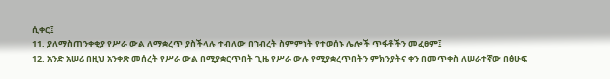ሲቀር፤
11. ያለማስጠንቀቂያ የሥራ ውል ለማቋረጥ ያስችላሉ ተብለው በኀብረት ስምምነት የተወሰኑ ሌሎች ጥፋቶችን መፈፀም፤
12. አንድ አሠሪ በዚህ አንቀጽ መሰረት የሥራ ውል በሚያቋርጥበት ጊዜ የሥራ ውሉ የሚያቋረጥበትን ምክንያትና ቀን በመጥቀስ ለሠራተኛው በፅሁፍ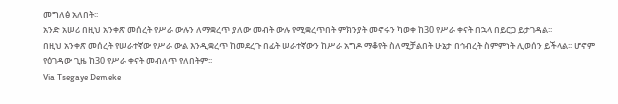መግለፅ አለበት፡፡
አንድ አሠሪ በዚህ አንቀጽ መሰረት የሥራ ውሉን ለማቋረጥ ያለው መብት ውሉ የሚቋረጥበት ምክንያት መኖሩን ካወቀ ከ30 የሥራ ቀናት በኋላ በይርጋ ይታገዳል፡፡
በዚህ አንቀጽ መሰረት የሠራተኛው የሥራ ውል እንዲቋረጥ ከመደረጉ በፊት ሠራተኛውን ከሥራ አግዶ ማቆየት ስለሚቻልበት ሁኔታ በኅብረት ስምምነት ሊወሰን ይችላል፡፡ ሆኖም የዕገዳው ጊዜ ከ30 የሥራ ቀናት መብለጥ የለበትም፡፡
Via Tsegaye Demeke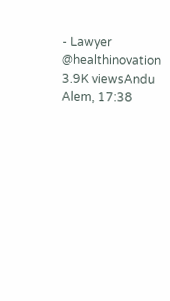- Lawyer
@healthinovation
3.9K viewsAndu Alem, 17:38